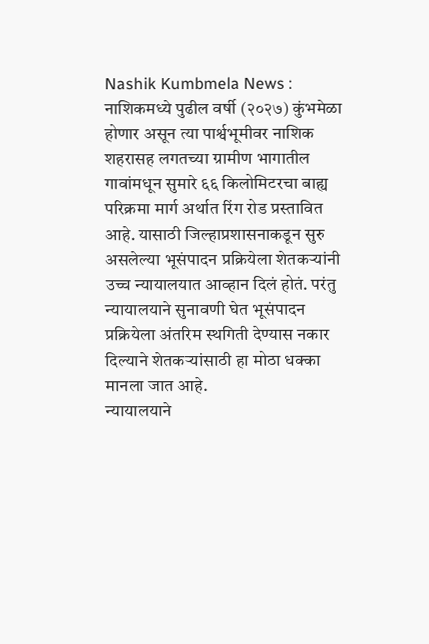Nashik Kumbmela News : नाशिकमध्ये पुढील वर्षी (२०२७) कुंभमेळा होणार असून त्या पार्श्वभूमीवर नाशिक शहरासह लगतच्या ग्रामीण भागातील गावांमधून सुमारे ६६ किलोमिटरचा बाह्य परिक्रमा मार्ग अर्थात रिंग रोड प्रस्तावित आहे. यासाठी जिल्हाप्रशासनाकडून सुरु असलेल्या भूसंपादन प्रक्रियेला शेतकऱ्यांनी उच्च न्यायालयात आव्हान दिलं होतं. परंतु न्यायालयाने सुनावणी घेत भूसंपादन प्रक्रियेला अंतरिम स्थगिती देण्यास नकार दिल्याने शेतकऱ्यांसाठी हा मोठा धक्का मानला जात आहे.
न्यायालयाने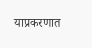याप्रकरणात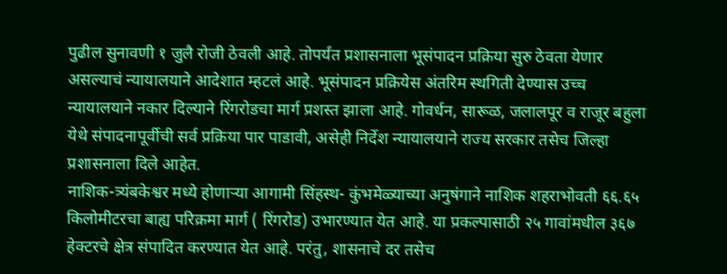पुढील सुनावणी १ जुलै रोजी ठेवली आहे. तोपर्यंत प्रशासनाला भूसंपादन प्रक्रिया सुरु ठेवता येणार असल्याचं न्यायालयाने आदेशात म्हटलं आहे. भूसंपादन प्रक्रियेस अंतरिम स्थगिती देण्यास उच्च न्यायालयाने नकार दिल्याने रिंगरोडचा मार्ग प्रशस्त झाला आहे. गोवर्धन, सारूळ, जलालपूर व राजूर बहुला येथे संपादनापूर्वीची सर्व प्रक्रिया पार पाडावी, असेही निर्देश न्यायालयाने राज्य सरकार तसेच जिल्हा प्रशासनाला दिले आहेत.
नाशिक-त्र्यंबकेश्वर मध्ये होणाऱ्या आगामी सिंहस्थ- कुंभमेळ्याच्या अनुषंगाने नाशिक शहराभोवती ६६.६५ किलोमीटरचा बाह्य परिक्रमा मार्ग ( रिंगरोड) उभारण्यात येत आहे. या प्रकल्पासाठी २५ गावांमधील ३६७ हेक्टरचे क्षेत्र संपादित करण्यात येत आहे. परंतु, शासनाचे दर तसेच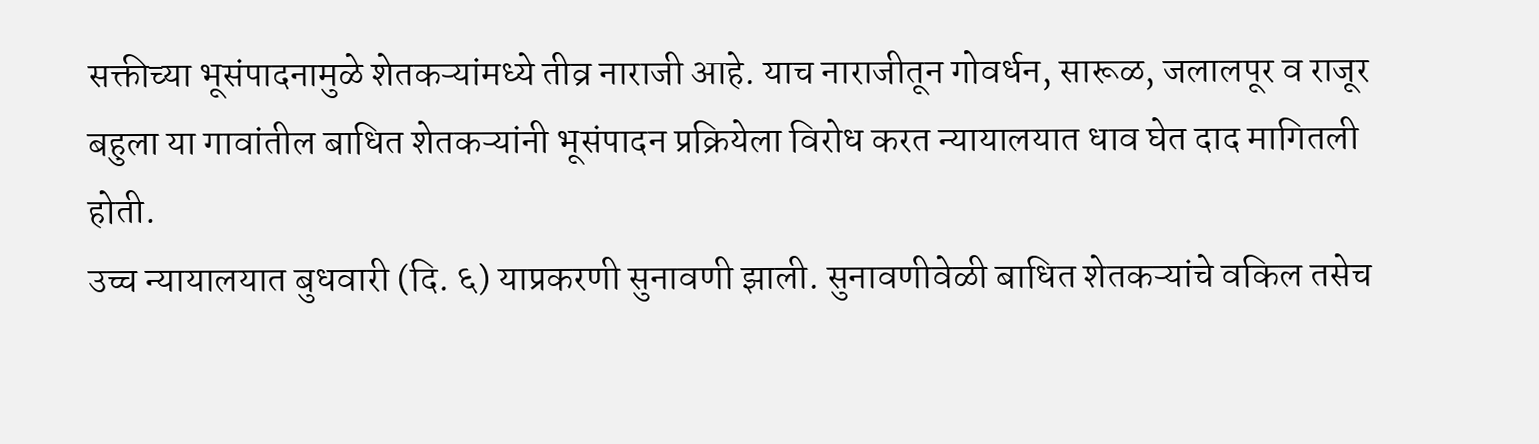सक्तीच्या भूसंपादनामुळे शेतकऱ्यांमध्ये तीव्र नाराजी आहे. याच नाराजीतून गोवर्धन, सारूळ, जलालपूर व राजूर बहुला या गावांतील बाधित शेतकऱ्यांनी भूसंपादन प्रक्रियेला विरोध करत न्यायालयात धाव घेत दाद मागितली होती.
उच्च न्यायालयात बुधवारी (दि. ६) याप्रकरणी सुनावणी झाली. सुनावणीवेळी बाधित शेतकऱ्यांचे वकिल तसेच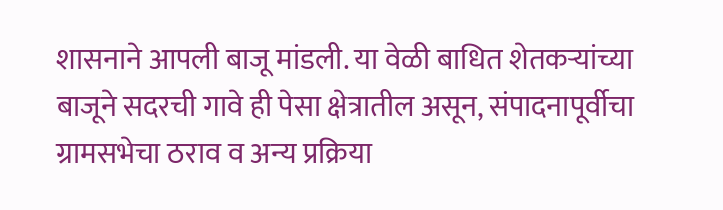शासनाने आपली बाजू मांडली. या वेळी बाधित शेतकऱ्यांच्या बाजूने सदरची गावे ही पेसा क्षेत्रातील असून, संपादनापूर्वीचा ग्रामसभेचा ठराव व अन्य प्रक्रिया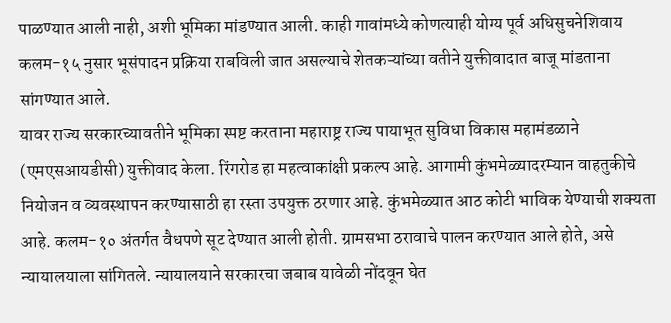पाळण्यात आली नाही, अशी भूमिका मांडण्यात आली. काही गावांमध्ये कोणत्याही योग्य पूर्व अधिसुचनेशिवाय कलम-१५ नुसार भूसंपादन प्रक्रिया राबविली जात असल्याचे शेतकऱ्यांच्या वतीने युक्तीवादात बाजू मांडताना सांगण्यात आले.
यावर राज्य सरकारच्यावतीने भूमिका स्पष्ट करताना महाराष्ट्र राज्य पायाभूत सुविधा विकास महामंडळाने (एमएसआयडीसी) युक्तीवाद केला. रिंगरोड हा महत्वाकांक्षी प्रकल्प आहे. आगामी कुंभमेळ्यादरम्यान वाहतुकीचे नियोजन व व्यवस्थापन करण्यासाठी हा रस्ता उपयुक्त ठरणार आहे. कुंभमेळ्यात आठ कोटी भाविक येण्याची शक्यता आहे. कलम-१० अंतर्गत वैधपणे सूट देण्यात आली होती. ग्रामसभा ठरावाचे पालन करण्यात आले होते, असे न्यायालयाला सांगितले. न्यायालयाने सरकारचा जबाब यावेळी नोंदवून घेत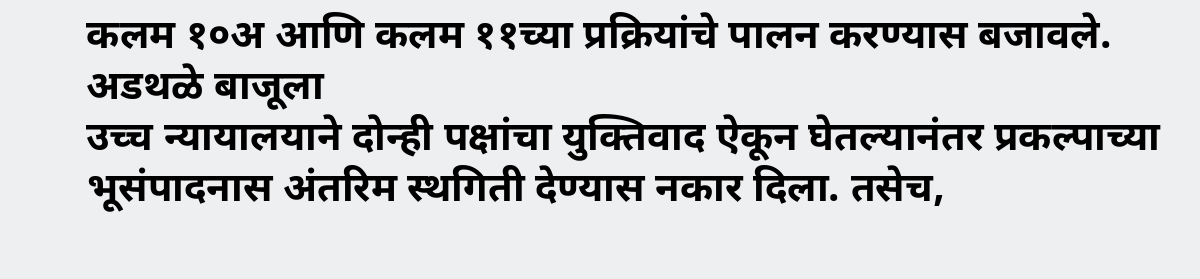कलम १०अ आणि कलम ११च्या प्रक्रियांचे पालन करण्यास बजावले.
अडथळे बाजूला
उच्च न्यायालयाने दोन्ही पक्षांचा युक्तिवाद ऐकून घेतल्यानंतर प्रकल्पाच्या भूसंपादनास अंतरिम स्थगिती देण्यास नकार दिला. तसेच,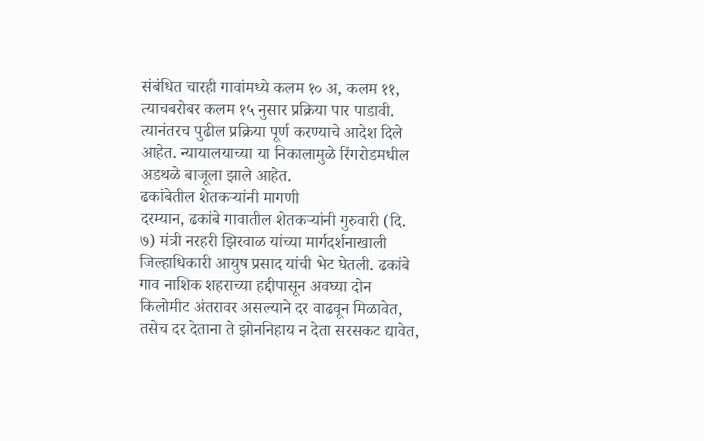संबंधित चारही गावांमध्ये कलम १० अ, कलम ११, त्याचबरोबर कलम १५ नुसार प्रक्रिया पार पाडावी. त्यानंतरच पुढील प्रक्रिया पूर्ण करण्याचे आदेश दिले आहेत. न्यायालयाच्या या निकालामुळे रिंगरोडमधील अडथळे बाजूला झाले आहेत.
ढकांबेतील शेतकऱ्यांनी मागणी
दरम्यान, ढकांबे गावातील शेतकऱ्यांनी गुरुवारी (दि. ७) मंत्री नरहरी झिरवाळ यांच्या मार्गदर्शनाखाली जिल्हाधिकारी आयुष प्रसाद यांची भेट घेतली. ढकांबे गाव नाशिक शहराच्या हद्दीपासून अवघ्या दोन किलोमीट अंतरावर असल्याने दर वाढवून मिळावेत, तसेच दर देताना ते झोननिहाय न देता सरसकट द्यावेत,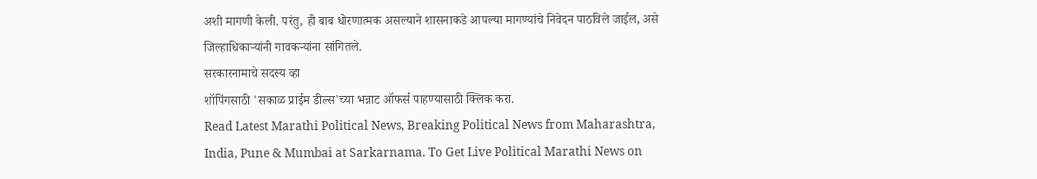अशी मागणी केली. परंतु, ही बाब धोरणात्मक असल्याने शासनाकडे आपल्या मागण्यांचे निवेदन पाठविले जाईल, असे जिल्हाधिकाऱ्यांनी गावकऱ्यांना सांगितले.
सरकारनामाचे सदस्य व्हा
शॉपिंगसाठी 'सकाळ प्राईम डील्स'च्या भन्नाट ऑफर्स पाहण्यासाठी क्लिक करा.
Read Latest Marathi Political News, Breaking Political News from Maharashtra, India, Pune & Mumbai at Sarkarnama. To Get Live Political Marathi News on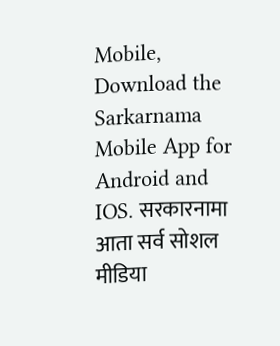Mobile, Download the Sarkarnama Mobile App for Android and IOS. सरकारनामा आता सर्व सोशल मीडिया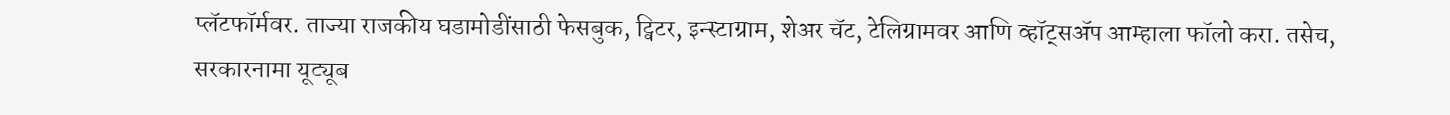प्लॅटफॉर्मवर. ताज्या राजकीय घडामोडींसाठी फेसबुक, ट्विटर, इन्स्टाग्राम, शेअर चॅट, टेलिग्रामवर आणि व्हॉट्सॲप आम्हाला फॉलो करा. तसेच, सरकारनामा यूट्यूब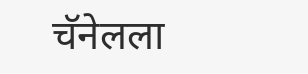चॅनेलला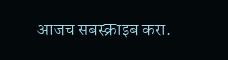आजच सबस्क्राइब करा.